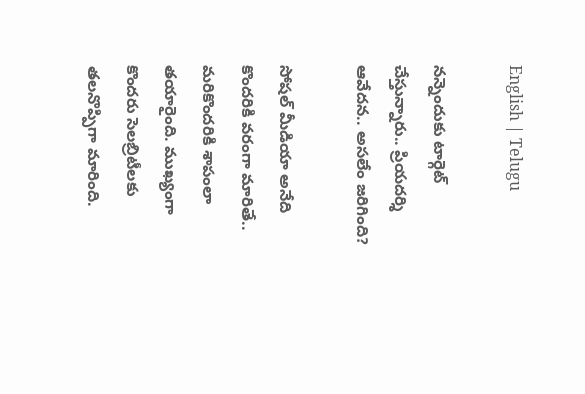English | Telugu

నన్నెందుకు టార్గెట్‌ చేస్తున్నారు.. ప్రియదర్శి ఆవేదన.. అసలేం జరిగింది?

సోషల్‌ మీడియా అనేది కొందరికి వరంగా మారితే.. మరికొందరికి శాపంలా తయారైంది. ముఖ్యంగా కొందరు సెలబ్రిటీలకు తలనొప్పిగా మారింది.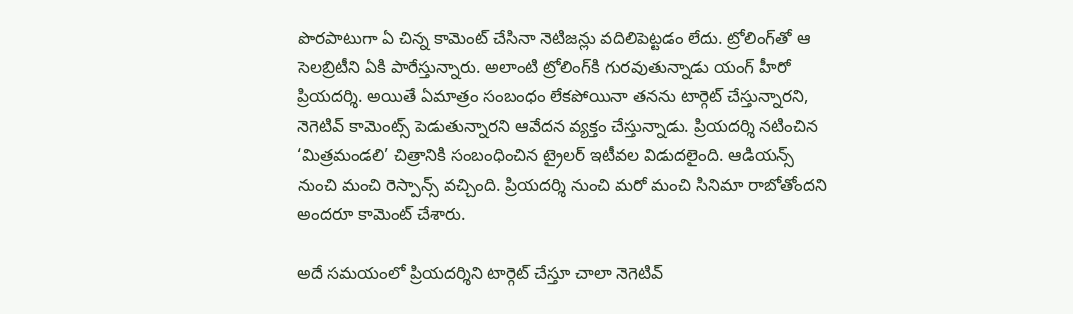పొరపాటుగా ఏ చిన్న కామెంట్‌ చేసినా నెటిజన్లు వదిలిపెట్టడం లేదు. ట్రోలింగ్‌తో ఆ సెలబ్రిటీని ఏకి పారేస్తున్నారు. అలాంటి ట్రోలింగ్‌కి గురవుతున్నాడు యంగ్‌ హీరో ప్రియదర్శి. అయితే ఏమాత్రం సంబంధం లేకపోయినా తనను టార్గెట్‌ చేస్తున్నారని, నెగెటివ్‌ కామెంట్స్‌ పెడుతున్నారని ఆవేదన వ్యక్తం చేస్తున్నాడు. ప్రియదర్శి నటించిన ‘మిత్రమండలి’ చిత్రానికి సంబంధించిన ట్రైలర్‌ ఇటీవల విడుదలైంది. ఆడియన్స్‌ నుంచి మంచి రెస్పాన్స్‌ వచ్చింది. ప్రియదర్శి నుంచి మరో మంచి సినిమా రాబోతోందని అందరూ కామెంట్‌ చేశారు.

అదే సమయంలో ప్రియదర్శిని టార్గెట్‌ చేస్తూ చాలా నెగెటివ్‌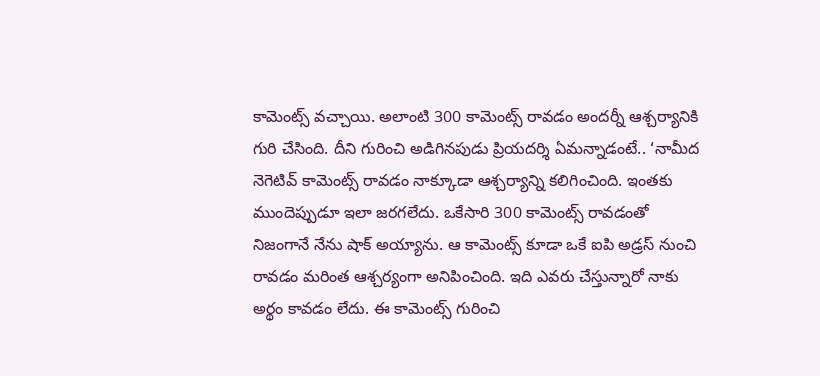కామెంట్స్‌ వచ్చాయి. అలాంటి 300 కామెంట్స్‌ రావడం అందర్నీ ఆశ్చర్యానికి గురి చేసింది. దీని గురించి అడిగినపుడు ప్రియదర్శి ఏమన్నాడంటే.. ‘నామీద నెగెటివ్‌ కామెంట్స్‌ రావడం నాక్కూడా ఆశ్చర్యాన్ని కలిగించింది. ఇంతకు ముందెప్పుడూ ఇలా జరగలేదు. ఒకేసారి 300 కామెంట్స్‌ రావడంతో నిజంగానే నేను షాక్‌ అయ్యాను. ఆ కామెంట్స్‌ కూడా ఒకే ఐపి అడ్రస్‌ నుంచి రావడం మరింత ఆశ్చర్యంగా అనిపించింది. ఇది ఎవరు చేస్తున్నారో నాకు అర్థం కావడం లేదు. ఈ కామెంట్స్‌ గురించి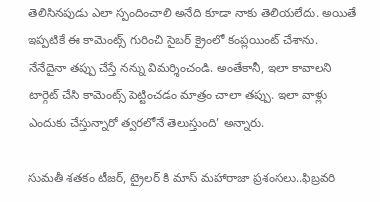తెలిసినపుడు ఎలా స్పందించాలి అనేది కూడా నాకు తెలియలేదు. అయితే ఇప్పటికే ఈ కామెంట్స్‌ గురించి సైబర్‌ క్రైంలో కంప్లయింట్‌ చేశాను. నేనేదైనా తప్పు చేస్తే నన్ను విమర్శించండి. అంతేకానీ, ఇలా కావాలని టార్గెట్‌ చేసి కామెంట్స్‌ పెట్టించడం మాత్రం చాలా తప్పు. ఇలా వాళ్లు ఎందుకు చేస్తున్నారో త్వరలోనే తెలుస్తుంది’ అన్నారు.

సుమతీ శతకం టీజర్, ట్రైలర్ కి మాస్ మహారాజా ప్రశంసలు..ఫిబ్రవరి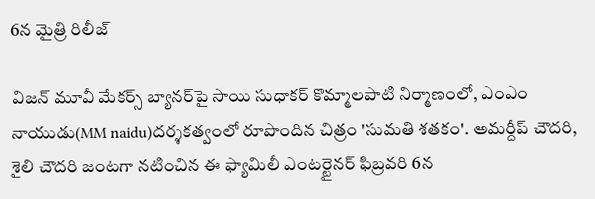6న మైత్రి రిలీజ్

విజన్ మూవీ మేకర్స్ బ్యానర్‌పై సాయి సుధాకర్ కొమ్మాలపాటి నిర్మాణంలో, ఎంఎం నాయుడు(MM naidu)దర్శకత్వంలో రూపొందిన చిత్రం 'సుమతి శతకం'. అమర్దీప్ చౌదరి, శైలి చౌదరి జంటగా నటించిన ఈ ఫ్యామిలీ ఎంటర్టైనర్ ఫిబ్రవరి 6న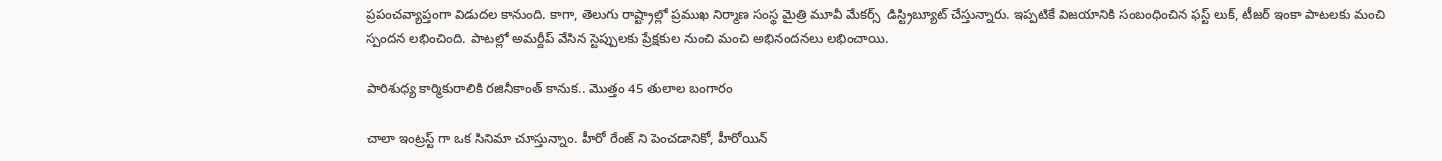ప్రపంచవ్యాప్తంగా విడుదల కానుంది. కాగా, తెలుగు రాష్ట్రాల్లో ప్రముఖ నిర్మాణ సంస్థ మైత్రి మూవీ మేకర్స్  డిస్ట్రిబ్యూట్ చేస్తున్నారు. ఇప్పటికే విజయానికి సంబంధించిన ఫస్ట్ లుక్, టీజర్ ఇంకా పాటలకు మంచి స్పందన లభించింది. పాటల్లో అమర్దీప్ వేసిన స్టెప్పులకు ప్రేక్షకుల నుంచి మంచి అభినందనలు లభించాయి.

పారిశుధ్య కార్మికురాలికి రజినీకాంత్ కానుక.. మొత్తం 45 తులాల బంగారం

చాలా ఇంట్రస్ట్ గా ఒక సినిమా చూస్తున్నాం. హీరో రేంజ్ ని పెంచడానికో, హీరోయిన్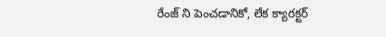రేంజ్ ని పెంచడానికో, లేక క్యారక్టర్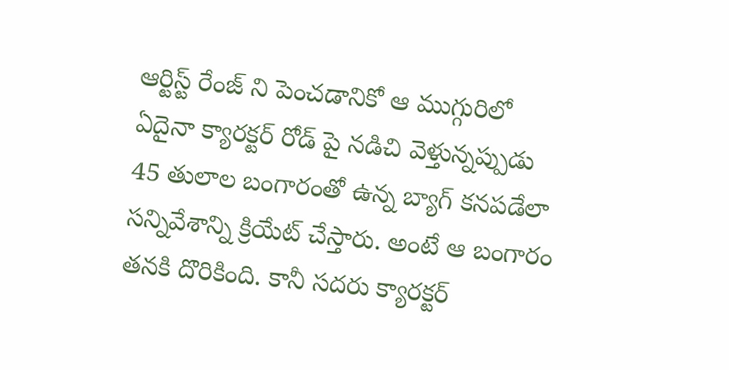ఆర్టిస్ట్ రేంజ్ ని పెంచడానికో ఆ ముగ్గురిలో ఏదైనా క్యారక్టర్ రోడ్ పై నడిచి వెళ్తున్నప్పుడు 45 తులాల బంగారంతో ఉన్న బ్యాగ్ కనపడేలా సన్నివేశాన్ని క్రియేట్ చేస్తారు. అంటే ఆ బంగారం తనకి దొరికింది. కానీ సదరు క్యారక్టర్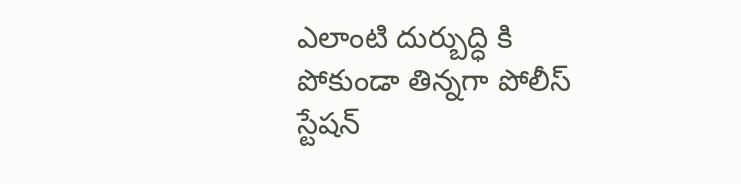ఎలాంటి దుర్బుద్ధి కి పోకుండా తిన్నగా పోలీస్ స్టేషన్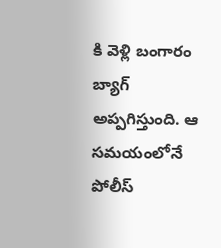కి వెళ్లి బంగారం బ్యాగ్ అప్పగిస్తుంది. ఆ సమయంలోనే పోలీస్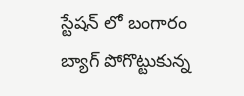స్టేషన్ లో బంగారం బ్యాగ్ పోగొట్టుకున్న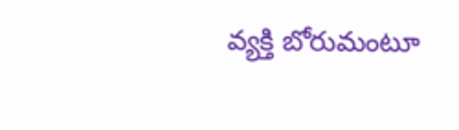వ్యక్తి బోరుమంటూ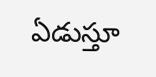ఏడుస్తూ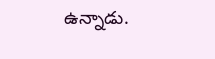ఉన్నాడు.